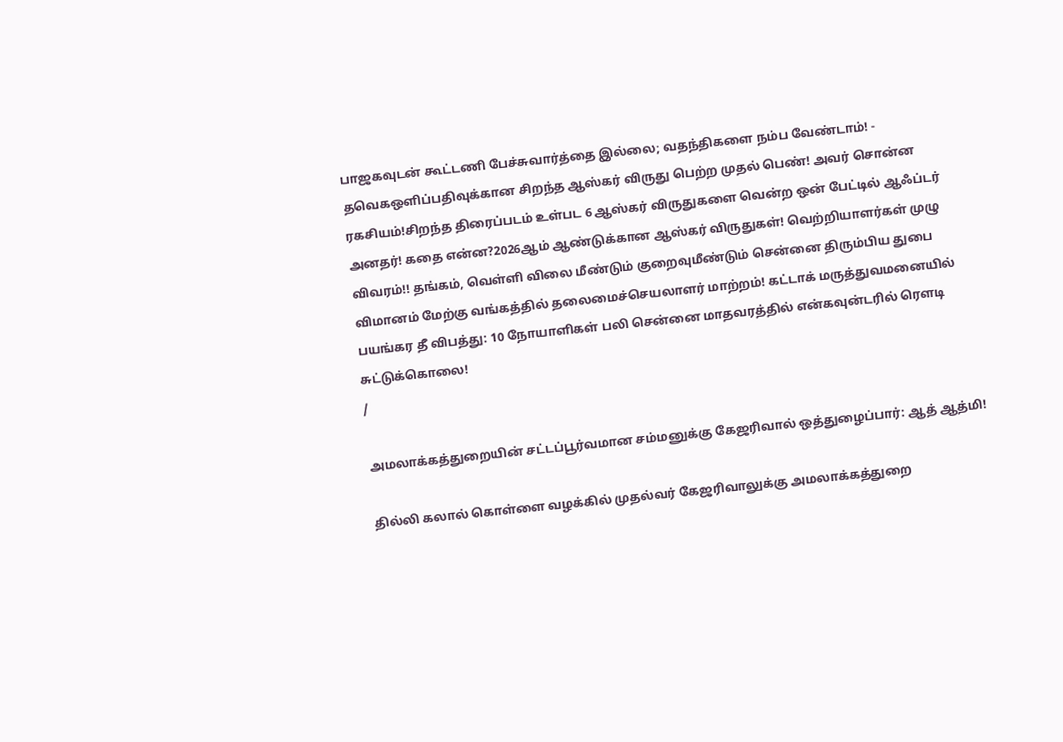பாஜகவுடன் கூட்டணி பேச்சுவார்த்தை இல்லை; வதந்திகளை நம்ப வேண்டாம்! - தவெகஒளிப்பதிவுக்கான சிறந்த ஆஸ்கர் விருது பெற்ற முதல் பெண்! அவர் சொன்ன ரகசியம்!சிறந்த திரைப்படம் உள்பட 6 ஆஸ்கர் விருதுகளை வென்ற ஒன் பேட்டில் ஆஃப்டர் அனதர்! கதை என்ன?2026ஆம் ஆண்டுக்கான ஆஸ்கர் விருதுகள்! வெற்றியாளர்கள் முழு விவரம்!! தங்கம், வெள்ளி விலை மீண்டும் குறைவுமீண்டும் சென்னை திரும்பிய துபை விமானம் மேற்கு வங்கத்தில் தலைமைச்செயலாளர் மாற்றம்! கட்டாக் மருத்துவமனையில் பயங்கர தீ விபத்து: 10 நோயாளிகள் பலி சென்னை மாதவரத்தில் என்கவுன்டரில் ரௌடி சுட்டுக்கொலை!
/

அமலாக்கத்துறையின் சட்டப்பூர்வமான சம்மனுக்கு கேஜரிவால் ஒத்துழைப்பார்: ஆத் ஆத்மி!

தில்லி கலால் கொள்ளை வழக்கில் முதல்வர் கேஜரிவாலுக்கு அமலாக்கத்துறை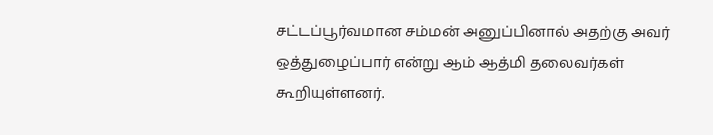சட்டப்பூர்வமான சம்மன் அனுப்பினால் அதற்கு அவர் ஒத்துழைப்பார் என்று ஆம் ஆத்மி தலைவர்கள் கூறியுள்ளனர்.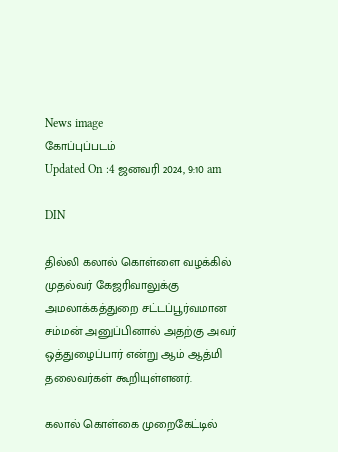News image
கோப்புப்படம்
Updated On :4 ஜனவரி 2024, 9:10 am

DIN

தில்லி கலால் கொள்ளை வழக்கில் முதல்வர் கேஜரிவாலுக்கு அமலாக்கத்துறை சட்டப்பூர்வமான சம்மன் அனுப்பினால் அதற்கு அவர் ஒத்துழைப்பார் என்று ஆம் ஆத்மி தலைவர்கள் கூறியுள்ளனர்.

கலால் கொள்கை முறைகேட்டில்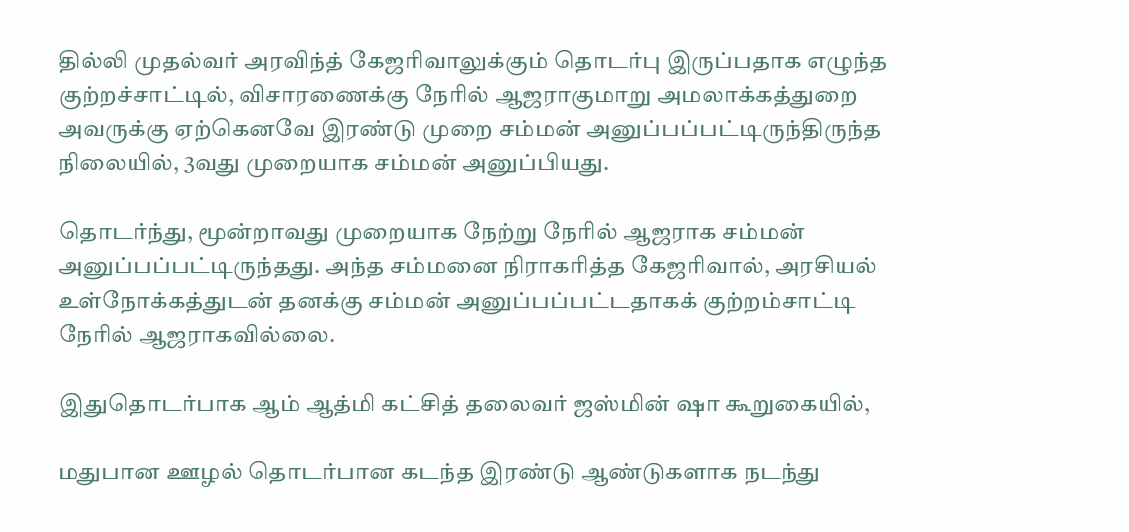தில்லி முதல்வர் அரவிந்த் கேஜரிவாலுக்கும் தொடர்பு இருப்பதாக எழுந்த குற்றச்சாட்டில், விசாரணைக்கு நேரில் ஆஜராகுமாறு அமலாக்கத்துறை அவருக்கு ஏற்கெனவே இரண்டு முறை சம்மன் அனுப்பப்பட்டிருந்திருந்த நிலையில், 3வது முறையாக சம்மன் அனுப்பியது.

தொடர்ந்து, மூன்றாவது முறையாக நேற்று நேரில் ஆஜராக சம்மன் அனுப்பப்பட்டிருந்தது. அந்த சம்மனை நிராகரித்த கேஜரிவால், அரசியல் உள்நோக்கத்துடன் தனக்கு சம்மன் அனுப்பப்பட்டதாகக் குற்றம்சாட்டி நேரில் ஆஜராகவில்லை.

இதுதொடர்பாக ஆம் ஆத்மி கட்சித் தலைவர் ஜஸ்மின் ஷா கூறுகையில்,

மதுபான ஊழல் தொடர்பான கடந்த இரண்டு ஆண்டுகளாக நடந்து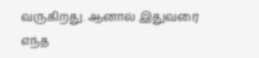வருகிறது. ஆனால் இதுவரை எந்த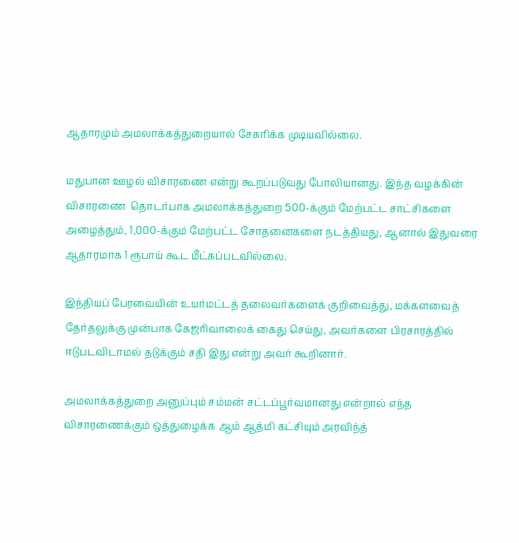ஆதாரமும் அமலாக்கத்துறையால் சேகரிக்க முடியவில்லை.

மதுபான ஊழல் விசாரணை என்று கூறப்படுவது போலியானது. இந்த வழக்கின் விசாரணை  தொடர்பாக அமலாக்கத்துறை 500-க்கும் மேற்பட்ட சாட்சிகளை அழைத்தும், 1,000-க்கும் மேற்பட்ட சோதனைகளை நடத்தியது, ஆனால் இதுவரை ஆதாரமாக 1 ரூபாய் கூட மீட்கப்படவில்லை.

இந்தியப் பேரவையின் உயர்மட்டத் தலைவர்களைக் குறிவைத்து, மக்களவைத் தேர்தலுக்கு முன்பாக கேஜரிவாலைக் கைது செய்து, அவர்களை பிரசாரத்தில் ஈடுபடவிடாமல் தடுக்கும் சதி இது என்று அவர் கூறினார்.

அமலாக்கத்துறை அனுப்பும் சம்மன் சட்டப்பூர்வமானது என்றால் எந்த விசாரணைக்கும் ஒத்துழைக்க ஆம் ஆத்மி கட்சியும் அரவிந்த்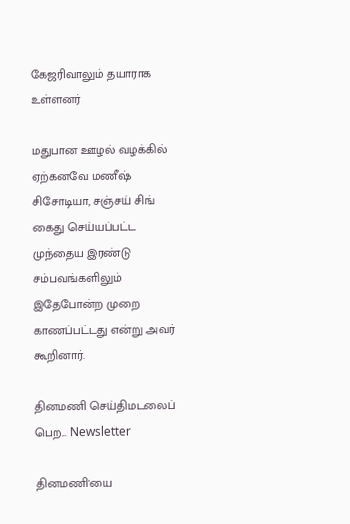கேஜரிவாலும் தயாராக உள்ளனர்

மதுபான ஊழல் வழக்கில் ஏற்கனவே மணீஷ் சிசோடியா, சஞ்சய் சிங் கைது செய்யப்பட்ட முந்தைய இரண்டு சம்பவங்களிலும் இதேபோன்ற முறை காணப்பட்டது என்று அவர் கூறினார்.

தினமணி செய்திமடலைப் பெற... Newsletter

தினமணி'யை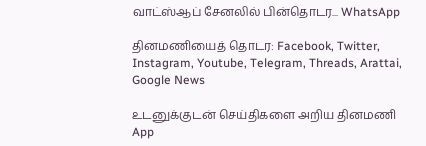வாட்ஸ்ஆப் சேனலில் பின்தொடர... WhatsApp

தினமணியைத் தொடர: Facebook, Twitter, Instagram, Youtube, Telegram, Threads, Arattai, Google News

உடனுக்குடன் செய்திகளை அறிய தினமணி App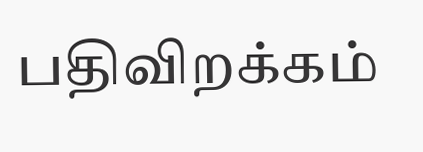பதிவிறக்கம்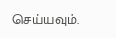செய்யவும்.